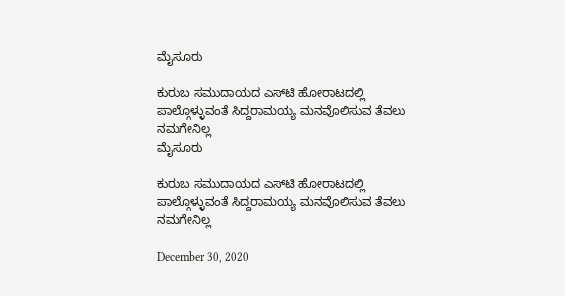ಮೈಸೂರು

ಕುರುಬ ಸಮುದಾಯದ ಎಸ್‍ಟಿ ಹೋರಾಟದಲ್ಲಿ ಪಾಲ್ಗೊಳ್ಳುವಂತೆ ಸಿದ್ದರಾಮಯ್ಯ ಮನವೊಲಿಸುವ ತೆವಲು ನಮಗೇನಿಲ್ಲ
ಮೈಸೂರು

ಕುರುಬ ಸಮುದಾಯದ ಎಸ್‍ಟಿ ಹೋರಾಟದಲ್ಲಿ ಪಾಲ್ಗೊಳ್ಳುವಂತೆ ಸಿದ್ದರಾಮಯ್ಯ ಮನವೊಲಿಸುವ ತೆವಲು ನಮಗೇನಿಲ್ಲ

December 30, 2020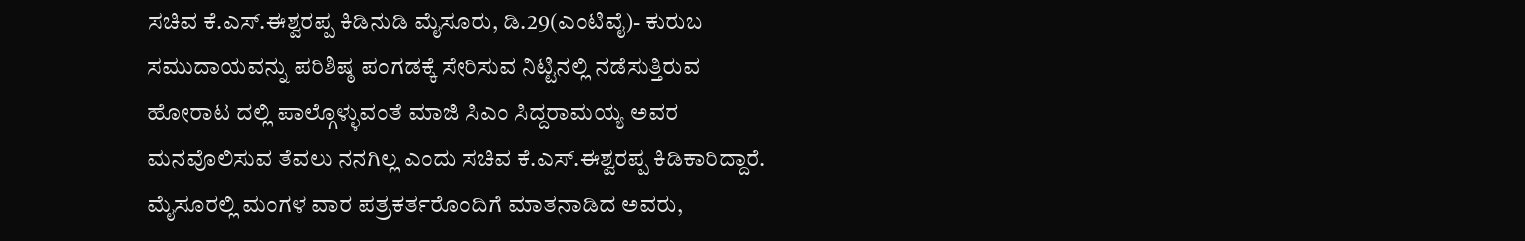ಸಚಿವ ಕೆ.ಎಸ್.ಈಶ್ವರಪ್ಪ ಕಿಡಿನುಡಿ ಮೈಸೂರು, ಡಿ.29(ಎಂಟಿವೈ)- ಕುರುಬ ಸಮುದಾಯವನ್ನು ಪರಿಶಿಷ್ಠ ಪಂಗಡಕ್ಕೆ ಸೇರಿಸುವ ನಿಟ್ಟಿನಲ್ಲಿ ನಡೆಸುತ್ತಿರುವ ಹೋರಾಟ ದಲ್ಲಿ ಪಾಲ್ಗೊಳ್ಳುವಂತೆ ಮಾಜಿ ಸಿಎಂ ಸಿದ್ದರಾಮಯ್ಯ ಅವರ ಮನವೊಲಿಸುವ ತೆವಲು ನನಗಿಲ್ಲ ಎಂದು ಸಚಿವ ಕೆ.ಎಸ್.ಈಶ್ವರಪ್ಪ ಕಿಡಿಕಾರಿದ್ದಾರೆ. ಮೈಸೂರಲ್ಲಿ ಮಂಗಳ ವಾರ ಪತ್ರಕರ್ತರೊಂದಿಗೆ ಮಾತನಾಡಿದ ಅವರು,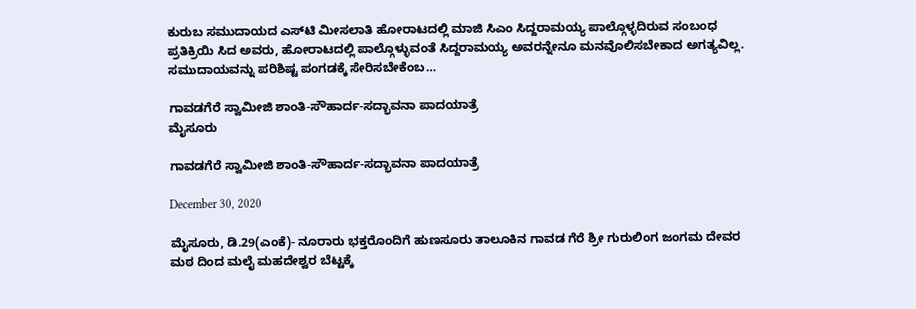ಕುರುಬ ಸಮುದಾಯದ ಎಸ್‍ಟಿ ಮೀಸಲಾತಿ ಹೋರಾಟದಲ್ಲಿ ಮಾಜಿ ಸಿಎಂ ಸಿದ್ದರಾಮಯ್ಯ ಪಾಲ್ಗೊಳ್ಳದಿರುವ ಸಂಬಂಧ ಪ್ರತಿಕ್ರಿಯಿ ಸಿದ ಅವರು, ಹೋರಾಟದಲ್ಲಿ ಪಾಲ್ಗೊಳ್ಳುವಂತೆ ಸಿದ್ದರಾಮಯ್ಯ ಅವರನ್ನೇನೂ ಮನವೊಲಿಸಬೇಕಾದ ಅಗತ್ಯವಿಲ್ಲ. ಸಮುದಾಯವನ್ನು ಪರಿಶಿಷ್ಟ ಪಂಗಡಕ್ಕೆ ಸೇರಿಸಬೇಕೆಂಬ…

ಗಾವಡಗೆರೆ ಸ್ವಾಮೀಜಿ ಶಾಂತಿ-ಸೌಹಾರ್ದ-ಸದ್ಭಾವನಾ ಪಾದಯಾತ್ರೆ
ಮೈಸೂರು

ಗಾವಡಗೆರೆ ಸ್ವಾಮೀಜಿ ಶಾಂತಿ-ಸೌಹಾರ್ದ-ಸದ್ಭಾವನಾ ಪಾದಯಾತ್ರೆ

December 30, 2020

ಮೈಸೂರು, ಡಿ.29(ಎಂಕೆ)- ನೂರಾರು ಭಕ್ತರೊಂದಿಗೆ ಹುಣಸೂರು ತಾಲೂಕಿನ ಗಾವಡ ಗೆರೆ ಶ್ರೀ ಗುರುಲಿಂಗ ಜಂಗಮ ದೇವರ ಮಠ ದಿಂದ ಮಲೈ ಮಹದೇಶ್ವರ ಬೆಟ್ಟಕ್ಕೆ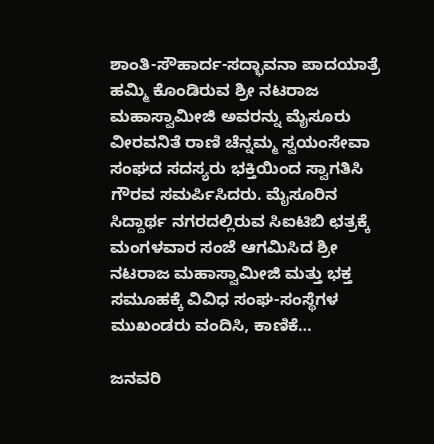ಶಾಂತಿ-ಸೌಹಾರ್ದ-ಸದ್ಭಾವನಾ ಪಾದಯಾತ್ರೆ ಹಮ್ಮಿ ಕೊಂಡಿರುವ ಶ್ರೀ ನಟರಾಜ ಮಹಾಸ್ವಾಮೀಜಿ ಅವರನ್ನು ಮೈಸೂರು ವೀರವನಿತೆ ರಾಣಿ ಚೆನ್ನಮ್ಮ ಸ್ವಯಂಸೇವಾ ಸಂಘದ ಸದಸ್ಯರು ಭಕ್ತಿಯಿಂದ ಸ್ವಾಗತಿಸಿ ಗೌರವ ಸಮರ್ಪಿಸಿದರು. ಮೈಸೂರಿನ ಸಿದ್ದಾರ್ಥ ನಗರದಲ್ಲಿರುವ ಸಿಐಟಿಬಿ ಛತ್ರಕ್ಕೆ ಮಂಗಳವಾರ ಸಂಜೆ ಆಗಮಿಸಿದ ಶ್ರೀ ನಟರಾಜ ಮಹಾಸ್ವಾಮೀಜಿ ಮತ್ತು ಭಕ್ತ ಸಮೂಹಕ್ಕೆ ವಿವಿಧ ಸಂಘ-ಸಂಸ್ಥೆಗಳ ಮುಖಂಡರು ವಂದಿಸಿ, ಕಾಣಿಕೆ…

ಜನವರಿ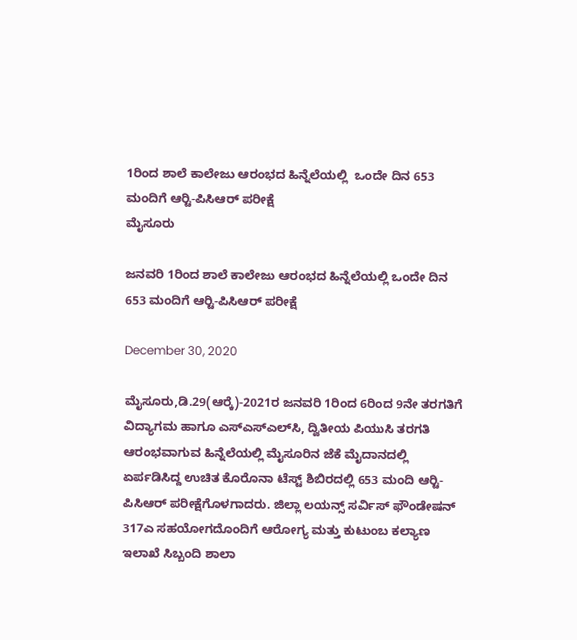1ರಿಂದ ಶಾಲೆ ಕಾಲೇಜು ಆರಂಭದ ಹಿನ್ನೆಲೆಯಲ್ಲಿ  ಒಂದೇ ದಿನ 653 ಮಂದಿಗೆ ಆರ್‍ಟಿ-ಪಿಸಿಆರ್ ಪರೀಕ್ಷೆ
ಮೈಸೂರು

ಜನವರಿ 1ರಿಂದ ಶಾಲೆ ಕಾಲೇಜು ಆರಂಭದ ಹಿನ್ನೆಲೆಯಲ್ಲಿ ಒಂದೇ ದಿನ 653 ಮಂದಿಗೆ ಆರ್‍ಟಿ-ಪಿಸಿಆರ್ ಪರೀಕ್ಷೆ

December 30, 2020

ಮೈಸೂರು,ಡಿ.29(ಆರ್‍ಕೆ)-2021ರ ಜನವರಿ 1ರಿಂದ 6ರಿಂದ 9ನೇ ತರಗತಿಗೆ ವಿದ್ಯಾಗಮ ಹಾಗೂ ಎಸ್‍ಎಸ್‍ಎಲ್‍ಸಿ, ದ್ವಿತೀಯ ಪಿಯುಸಿ ತರಗತಿ ಆರಂಭವಾಗುವ ಹಿನ್ನೆಲೆಯಲ್ಲಿ ಮೈಸೂರಿನ ಜೆಕೆ ಮೈದಾನದಲ್ಲಿ ಏರ್ಪಡಿಸಿದ್ದ ಉಚಿತ ಕೊರೊನಾ ಟೆಸ್ಟ್ ಶಿಬಿರದಲ್ಲಿ 653 ಮಂದಿ ಆರ್‍ಟಿ-ಪಿಸಿಆರ್ ಪರೀಕ್ಷೆಗೊಳಗಾದರು. ಜಿಲ್ಲಾ ಲಯನ್ಸ್ ಸರ್ವಿಸ್ ಫೌಂಡೇಷನ್ 317ಎ ಸಹಯೋಗದೊಂದಿಗೆ ಆರೋಗ್ಯ ಮತ್ತು ಕುಟುಂಬ ಕಲ್ಯಾಣ ಇಲಾಖೆ ಸಿಬ್ಬಂದಿ ಶಾಲಾ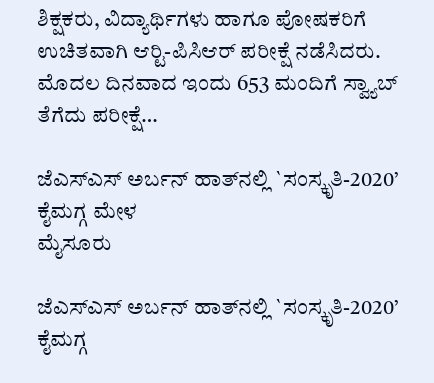ಶಿಕ್ಷಕರು, ವಿದ್ಯಾರ್ಥಿಗಳು ಹಾಗೂ ಪೋಷಕರಿಗೆ ಉಚಿತವಾಗಿ ಆರ್‍ಟಿ-ಪಿಸಿಆರ್ ಪರೀಕ್ಷೆ ನಡೆಸಿದರು. ಮೊದಲ ದಿನವಾದ ಇಂದು 653 ಮಂದಿಗೆ ಸ್ವ್ಯಾಬ್ ತೆಗೆದು ಪರೀಕ್ಷೆ…

ಜೆಎಸ್‍ಎಸ್ ಅರ್ಬನ್ ಹಾತ್‍ನಲ್ಲಿ `ಸಂಸ್ಕೃತಿ-2020’ ಕೈಮಗ್ಗ ಮೇಳ
ಮೈಸೂರು

ಜೆಎಸ್‍ಎಸ್ ಅರ್ಬನ್ ಹಾತ್‍ನಲ್ಲಿ `ಸಂಸ್ಕೃತಿ-2020’ ಕೈಮಗ್ಗ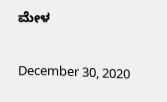ಮೇಳ

December 30, 2020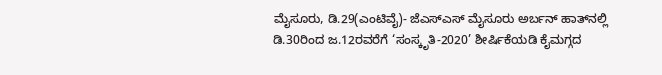ಮೈಸೂರು, ಡಿ.29(ಎಂಟಿವೈ)- ಜೆಎಸ್‍ಎಸ್ ಮೈಸೂರು ಅರ್ಬನ್ ಹಾತ್‍ನಲ್ಲಿ ಡಿ.30ರಿಂದ ಜ.12ರವರೆಗೆ ‘ಸಂಸ್ಕೃತಿ-2020’ ಶೀರ್ಷಿಕೆಯಡಿ ಕೈಮಗ್ಗದ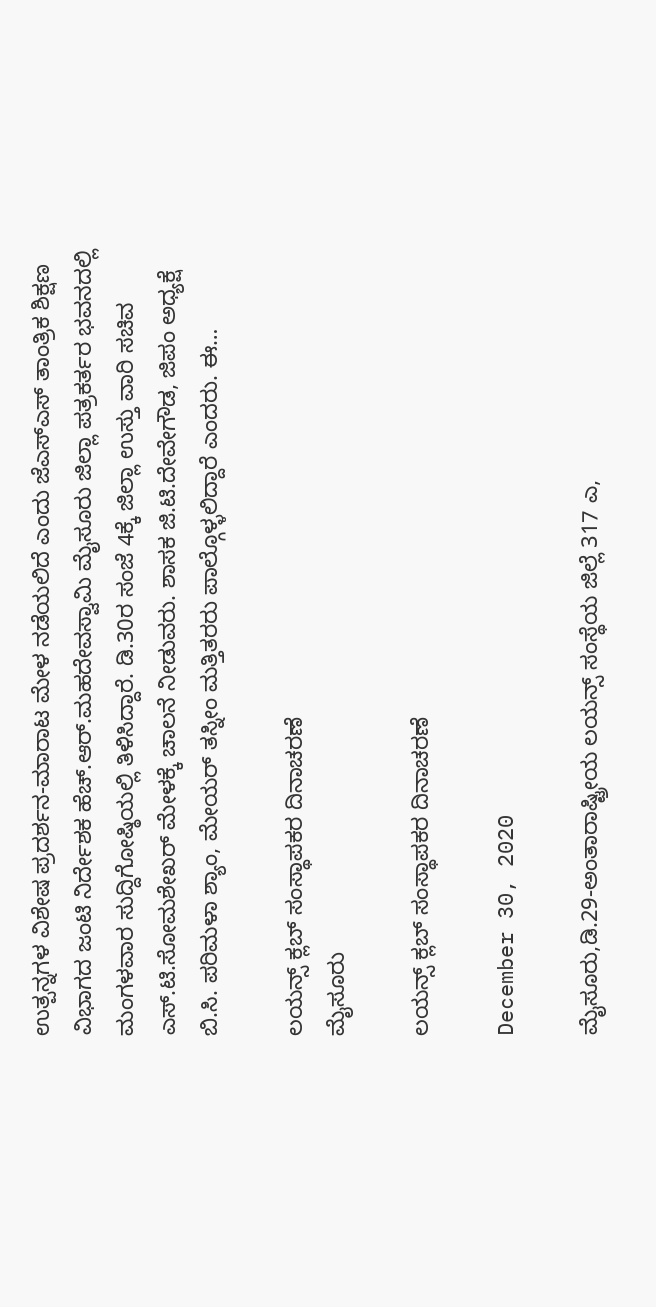ಉತ್ಪನ್ನಗಳ ವಿಶೇಷ ಪ್ರದರ್ಶನ-ಮಾರಾಟ ಮೇಳ ನಡೆಯಲಿದೆ ಎಂದು ಜೆಎಸ್‍ಎಸ್ ತಾಂತ್ರಿಕ ಶಿಕ್ಷಣ ವಿಭಾಗದ ಜಂಟಿ ನಿರ್ದೇಶಕ ಹೆಚ್.ಆರ್.ಮಹದೇವಸ್ವಾಮಿ ಮೈಸೂರು ಜಿಲ್ಲಾ ಪತ್ರಕರ್ತರ ಭವನದಲ್ಲಿ ಮಂಗಳವಾರ ಸುದ್ದಿಗೋಷ್ಠಿಯಲ್ಲಿ ತಿಳಿಸಿದ್ದಾರೆ. ಡಿ.30ರ ಸಂಜೆ 4ಕ್ಕೆ ಜಿಲ್ಲಾ ಉಸ್ತು ವಾರಿ ಸಚಿವ ಎಸ್.ಟಿ.ಸೋಮಶೇಖರ್ ಮೇಳಕ್ಕೆ ಚಾಲನೆ ನೀಡುವರು. ಶಾಸಕ ಜಿ.ಟಿ.ದೇವೇಗೌಡ, ಜಿಪಂ ಅಧ್ಯಕ್ಷೆ ಬಿ.ಸಿ. ಪರಿಮಳಾ ಶ್ಯಾಂ, ಮೇಯರ್ ತಸ್ನೀಂ ಮತ್ತಿತರರು ಪಾಲ್ಗೊಳ್ಳಲಿದ್ದಾರೆ ಎಂದರು. ಈ…

ಲಯನ್ಸ್ ಕ್ಲಬ್ ಸಂಸ್ಥಾಪಕರ ದಿನಾಚರಣೆ
ಮೈಸೂರು

ಲಯನ್ಸ್ ಕ್ಲಬ್ ಸಂಸ್ಥಾಪಕರ ದಿನಾಚರಣೆ

December 30, 2020

ಮೈಸೂರು,ಡಿ.29-ಅಂತಾರಾಷ್ಟ್ರೀಯ ಲಯನ್ಸ್ ಸಂಸ್ಥೆಯ ಜಿಲ್ಲೆ 317 ಎ,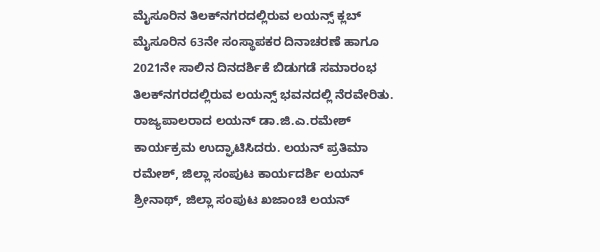ಮೈಸೂರಿನ ತಿಲಕ್‍ನಗರದಲ್ಲಿರುವ ಲಯನ್ಸ್ ಕ್ಲಬ್ ಮೈಸೂರಿನ 63ನೇ ಸಂಸ್ಥಾಪಕರ ದಿನಾಚರಣೆ ಹಾಗೂ 2021ನೇ ಸಾಲಿನ ದಿನದರ್ಶಿಕೆ ಬಿಡುಗಡೆ ಸಮಾರಂಭ ತಿಲಕ್‍ನಗರದಲ್ಲಿರುವ ಲಯನ್ಸ್ ಭವನದಲ್ಲಿ ನೆರವೇರಿತು. ರಾಜ್ಯಪಾಲರಾದ ಲಯನ್ ಡಾ.ಜಿ.ಎ.ರಮೇಶ್ ಕಾರ್ಯಕ್ರಮ ಉದ್ಘಾಟಿಸಿದರು. ಲಯನ್ ಪ್ರತಿಮಾ ರಮೇಶ್, ಜಿಲ್ಲಾ ಸಂಪುಟ ಕಾರ್ಯದರ್ಶಿ ಲಯನ್ ಶ್ರೀನಾಥ್, ಜಿಲ್ಲಾ ಸಂಪುಟ ಖಜಾಂಚಿ ಲಯನ್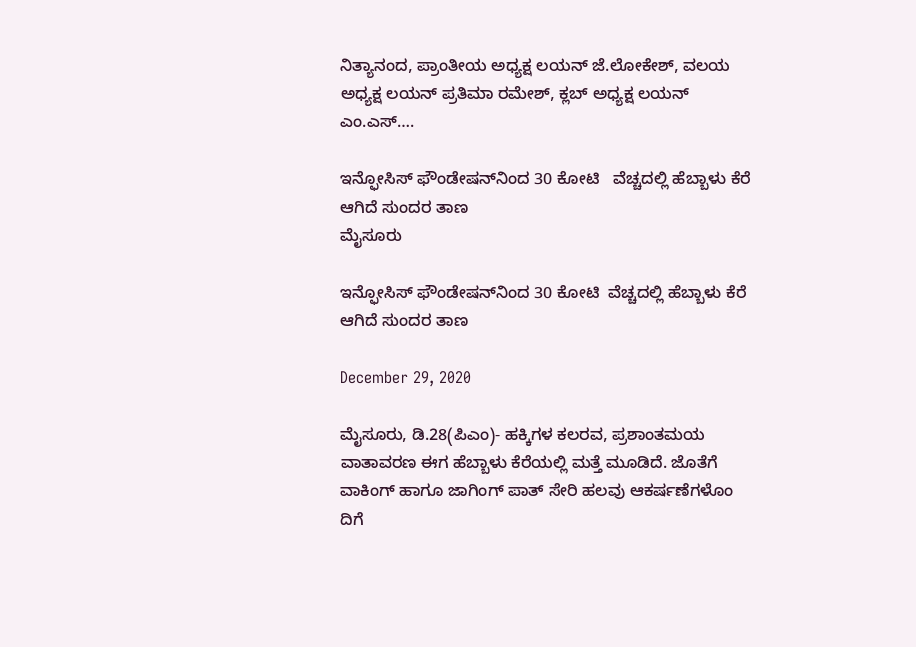ನಿತ್ಯಾನಂದ, ಪ್ರಾಂತೀಯ ಅಧ್ಯಕ್ಷ ಲಯನ್ ಜೆ.ಲೋಕೇಶ್, ವಲಯ ಅಧ್ಯಕ್ಷ ಲಯನ್ ಪ್ರತಿಮಾ ರಮೇಶ್, ಕ್ಲಬ್ ಅಧ್ಯಕ್ಷ ಲಯನ್ ಎಂ.ಎಸ್….

ಇನ್ಫೋಸಿಸ್ ಫೌಂಡೇಷನ್‍ನಿಂದ 30 ಕೋಟಿ   ವೆಚ್ಚದಲ್ಲಿ ಹೆಬ್ಬಾಳು ಕೆರೆ ಆಗಿದೆ ಸುಂದರ ತಾಣ
ಮೈಸೂರು

ಇನ್ಫೋಸಿಸ್ ಫೌಂಡೇಷನ್‍ನಿಂದ 30 ಕೋಟಿ  ವೆಚ್ಚದಲ್ಲಿ ಹೆಬ್ಬಾಳು ಕೆರೆ ಆಗಿದೆ ಸುಂದರ ತಾಣ

December 29, 2020

ಮೈಸೂರು, ಡಿ.28(ಪಿಎಂ)- ಹಕ್ಕಿಗಳ ಕಲರವ, ಪ್ರಶಾಂತಮಯ ವಾತಾವರಣ ಈಗ ಹೆಬ್ಬಾಳು ಕೆರೆಯಲ್ಲಿ ಮತ್ತೆ ಮೂಡಿದೆ. ಜೊತೆಗೆ ವಾಕಿಂಗ್ ಹಾಗೂ ಜಾಗಿಂಗ್ ಪಾತ್ ಸೇರಿ ಹಲವು ಆಕರ್ಷಣೆಗಳೊಂ ದಿಗೆ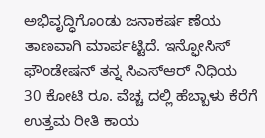ಅಭಿವೃದ್ಧಿಗೊಂಡು ಜನಾಕರ್ಷ ಣೆಯ ತಾಣವಾಗಿ ಮಾರ್ಪಟ್ಟಿದೆ. ಇನ್ಫೋಸಿಸ್ ಫೌಂಡೇಷನ್ ತನ್ನ ಸಿಎಸ್‍ಆರ್ ನಿಧಿಯ 30 ಕೋಟಿ ರೂ. ವೆಚ್ಚ ದಲ್ಲಿ ಹೆಬ್ಬಾಳು ಕೆರೆಗೆ ಉತ್ತಮ ರೀತಿ ಕಾಯ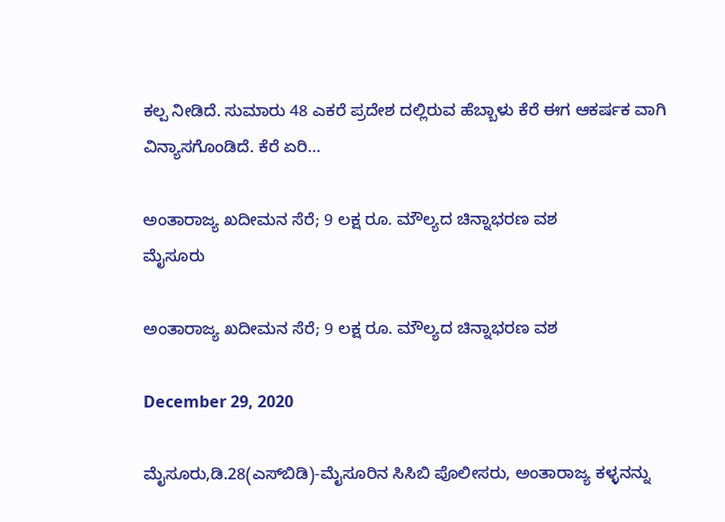ಕಲ್ಪ ನೀಡಿದೆ. ಸುಮಾರು 48 ಎಕರೆ ಪ್ರದೇಶ ದಲ್ಲಿರುವ ಹೆಬ್ಬಾಳು ಕೆರೆ ಈಗ ಆಕರ್ಷಕ ವಾಗಿ ವಿನ್ಯಾಸಗೊಂಡಿದೆ. ಕೆರೆ ಏರಿ…

ಅಂತಾರಾಜ್ಯ ಖದೀಮನ ಸೆರೆ; 9 ಲಕ್ಷ ರೂ. ಮೌಲ್ಯದ ಚಿನ್ನಾಭರಣ ವಶ
ಮೈಸೂರು

ಅಂತಾರಾಜ್ಯ ಖದೀಮನ ಸೆರೆ; 9 ಲಕ್ಷ ರೂ. ಮೌಲ್ಯದ ಚಿನ್ನಾಭರಣ ವಶ

December 29, 2020

ಮೈಸೂರು,ಡಿ.28(ಎಸ್‍ಬಿಡಿ)-ಮೈಸೂರಿನ ಸಿಸಿಬಿ ಪೊಲೀಸರು, ಅಂತಾರಾಜ್ಯ ಕಳ್ಳನನ್ನು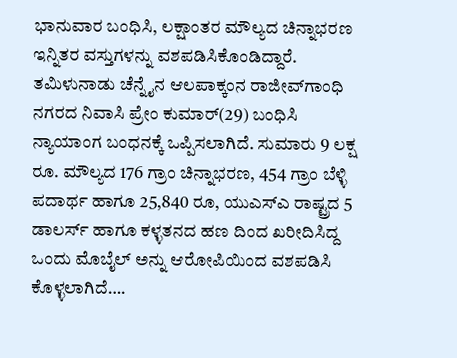ಭಾನುವಾರ ಬಂಧಿಸಿ, ಲಕ್ಷಾಂತರ ಮೌಲ್ಯದ ಚಿನ್ನಾಭರಣ ಇನ್ನಿತರ ವಸ್ತುಗಳನ್ನು ವಶಪಡಿಸಿಕೊಂಡಿದ್ದಾರೆ. ತಮಿಳುನಾಡು ಚೆನ್ನೈನ ಆಲಪಾಕ್ಕಂನ ರಾಜೀವ್‍ಗಾಂಧಿ ನಗರದ ನಿವಾಸಿ ಪ್ರೇಂ ಕುಮಾರ್(29) ಬಂಧಿಸಿ ನ್ಯಾಯಾಂಗ ಬಂಧನಕ್ಕೆ ಒಪ್ಪಿಸಲಾಗಿದೆ. ಸುಮಾರು 9 ಲಕ್ಷ ರೂ. ಮೌಲ್ಯದ 176 ಗ್ರಾಂ ಚಿನ್ನಾಭರಣ, 454 ಗ್ರಾಂ ಬೆಳ್ಳಿ ಪದಾರ್ಥ ಹಾಗೂ 25,840 ರೂ, ಯುಎಸ್‍ಎ ರಾಷ್ಟ್ರದ 5 ಡಾಲರ್ಸ್ ಹಾಗೂ ಕಳ್ಳತನದ ಹಣ ದಿಂದ ಖರೀದಿಸಿದ್ದ ಒಂದು ಮೊಬೈಲ್ ಅನ್ನು ಆರೋಪಿಯಿಂದ ವಶಪಡಿಸಿ ಕೊಳ್ಳಲಾಗಿದೆ….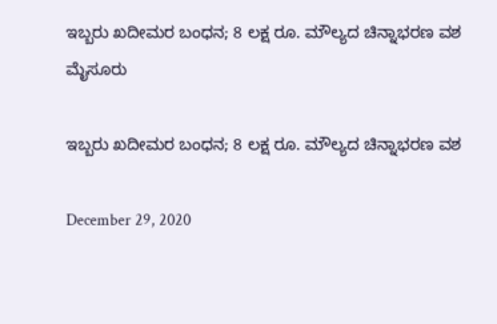ಇಬ್ಬರು ಖದೀಮರ ಬಂಧನ; 8 ಲಕ್ಷ ರೂ. ಮೌಲ್ಯದ ಚಿನ್ನಾಭರಣ ವಶ
ಮೈಸೂರು

ಇಬ್ಬರು ಖದೀಮರ ಬಂಧನ; 8 ಲಕ್ಷ ರೂ. ಮೌಲ್ಯದ ಚಿನ್ನಾಭರಣ ವಶ

December 29, 2020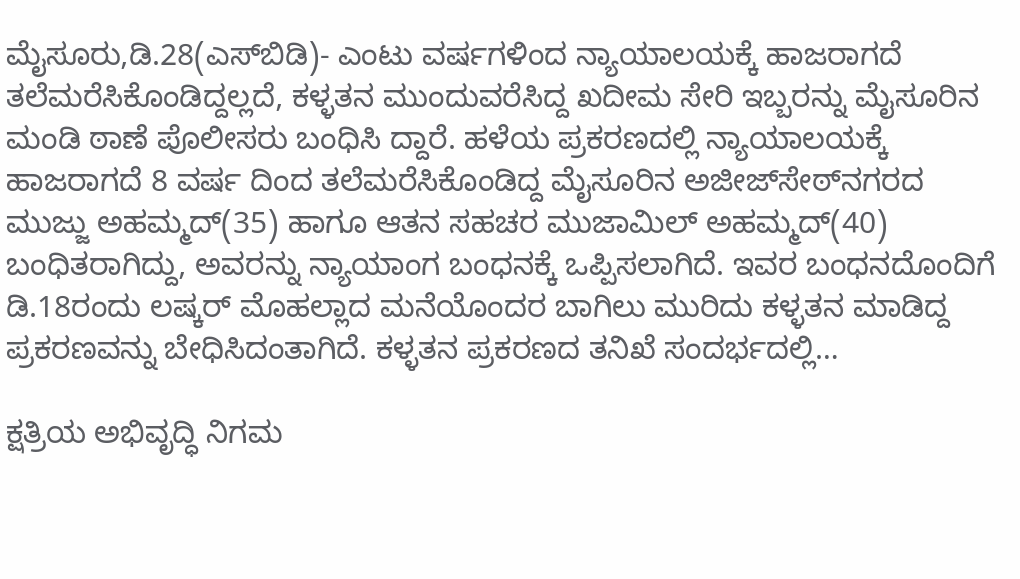ಮೈಸೂರು,ಡಿ.28(ಎಸ್‍ಬಿಡಿ)- ಎಂಟು ವರ್ಷಗಳಿಂದ ನ್ಯಾಯಾಲಯಕ್ಕೆ ಹಾಜರಾಗದೆ ತಲೆಮರೆಸಿಕೊಂಡಿದ್ದಲ್ಲದೆ, ಕಳ್ಳತನ ಮುಂದುವರೆಸಿದ್ದ ಖದೀಮ ಸೇರಿ ಇಬ್ಬರನ್ನು ಮೈಸೂರಿನ ಮಂಡಿ ಠಾಣೆ ಪೊಲೀಸರು ಬಂಧಿಸಿ ದ್ದಾರೆ. ಹಳೆಯ ಪ್ರಕರಣದಲ್ಲಿ ನ್ಯಾಯಾಲಯಕ್ಕೆ ಹಾಜರಾಗದೆ 8 ವರ್ಷ ದಿಂದ ತಲೆಮರೆಸಿಕೊಂಡಿದ್ದ ಮೈಸೂರಿನ ಅಜೀಜ್‍ಸೇಠ್‍ನಗರದ ಮುಜ್ಜು ಅಹಮ್ಮದ್(35) ಹಾಗೂ ಆತನ ಸಹಚರ ಮುಜಾಮಿಲ್ ಅಹಮ್ಮದ್(40) ಬಂಧಿತರಾಗಿದ್ದು, ಅವರನ್ನು ನ್ಯಾಯಾಂಗ ಬಂಧನಕ್ಕೆ ಒಪ್ಪಿಸಲಾಗಿದೆ. ಇವರ ಬಂಧನದೊಂದಿಗೆ ಡಿ.18ರಂದು ಲಷ್ಕರ್ ಮೊಹಲ್ಲಾದ ಮನೆಯೊಂದರ ಬಾಗಿಲು ಮುರಿದು ಕಳ್ಳತನ ಮಾಡಿದ್ದ ಪ್ರಕರಣವನ್ನು ಬೇಧಿಸಿದಂತಾಗಿದೆ. ಕಳ್ಳತನ ಪ್ರಕರಣದ ತನಿಖೆ ಸಂದರ್ಭದಲ್ಲಿ…

ಕ್ಷತ್ರಿಯ ಅಭಿವೃದ್ಧಿ ನಿಗಮ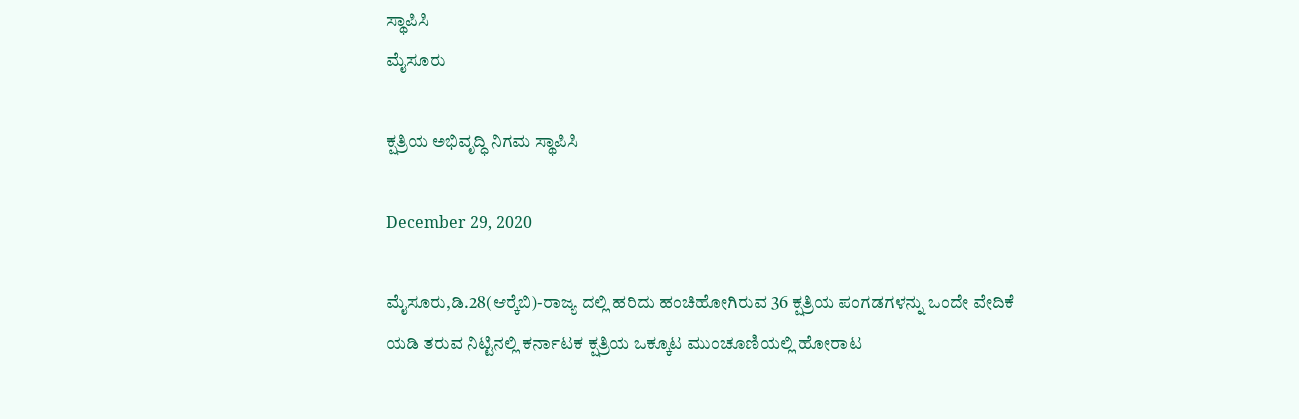ಸ್ಥಾಪಿಸಿ
ಮೈಸೂರು

ಕ್ಷತ್ರಿಯ ಅಭಿವೃದ್ಧಿ ನಿಗಮ ಸ್ಥಾಪಿಸಿ

December 29, 2020

ಮೈಸೂರು,ಡಿ.28(ಆರ್‍ಕೆಬಿ)-ರಾಜ್ಯ ದಲ್ಲಿ ಹರಿದು ಹಂಚಿಹೋಗಿರುವ 36 ಕ್ಷತ್ರಿಯ ಪಂಗಡಗಳನ್ನು ಒಂದೇ ವೇದಿಕೆ ಯಡಿ ತರುವ ನಿಟ್ಟಿನಲ್ಲಿ ಕರ್ನಾಟಕ ಕ್ಷತ್ರಿಯ ಒಕ್ಕೂಟ ಮುಂಚೂಣಿಯಲ್ಲಿ ಹೋರಾಟ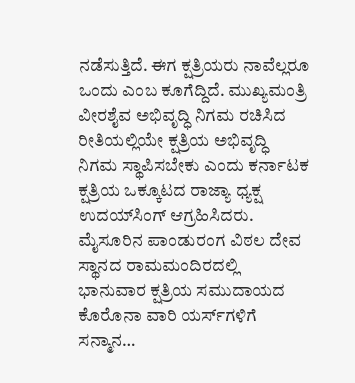ನಡೆಸುತ್ತಿದೆ. ಈಗ ಕ್ಷತ್ರಿಯರು ನಾವೆಲ್ಲರೂ ಒಂದು ಎಂಬ ಕೂಗೆದ್ದಿದೆ. ಮುಖ್ಯಮಂತ್ರಿ ವೀರಶೈವ ಅಭಿವೃದ್ಧಿ ನಿಗಮ ರಚಿಸಿದ ರೀತಿಯಲ್ಲಿಯೇ ಕ್ಷತ್ರಿಯ ಅಭಿವೃದ್ಧಿ ನಿಗಮ ಸ್ಥಾಪಿಸಬೇಕು ಎಂದು ಕರ್ನಾಟಕ ಕ್ಷತ್ರಿಯ ಒಕ್ಕೂಟದ ರಾಜ್ಯಾ ಧ್ಯಕ್ಷ ಉದಯ್‍ಸಿಂಗ್ ಆಗ್ರಹಿಸಿದರು. ಮೈಸೂರಿನ ಪಾಂಡುರಂಗ ವಿಠಲ ದೇವ ಸ್ಥಾನದ ರಾಮಮಂದಿರದಲ್ಲಿ ಭಾನುವಾರ ಕ್ಷತ್ರಿಯ ಸಮುದಾಯದ ಕೊರೊನಾ ವಾರಿ ಯರ್ಸ್‍ಗಳಿಗೆ ಸನ್ಮಾನ…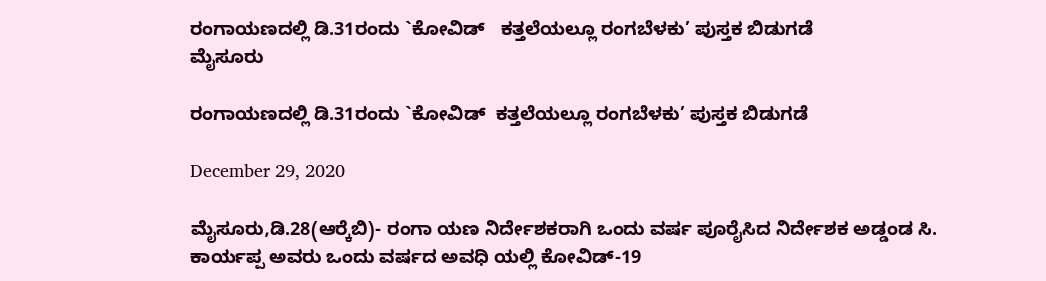ರಂಗಾಯಣದಲ್ಲಿ ಡಿ.31ರಂದು `ಕೋವಿಡ್   ಕತ್ತಲೆಯಲ್ಲೂ ರಂಗಬೆಳಕು’ ಪುಸ್ತಕ ಬಿಡುಗಡೆ
ಮೈಸೂರು

ರಂಗಾಯಣದಲ್ಲಿ ಡಿ.31ರಂದು `ಕೋವಿಡ್  ಕತ್ತಲೆಯಲ್ಲೂ ರಂಗಬೆಳಕು’ ಪುಸ್ತಕ ಬಿಡುಗಡೆ

December 29, 2020

ಮೈಸೂರು,ಡಿ.28(ಆರ್‍ಕೆಬಿ)- ರಂಗಾ ಯಣ ನಿರ್ದೇಶಕರಾಗಿ ಒಂದು ವರ್ಷ ಪೂರೈಸಿದ ನಿರ್ದೇಶಕ ಅಡ್ಡಂಡ ಸಿ. ಕಾರ್ಯಪ್ಪ ಅವರು ಒಂದು ವರ್ಷದ ಅವಧಿ ಯಲ್ಲಿ ಕೋವಿಡ್-19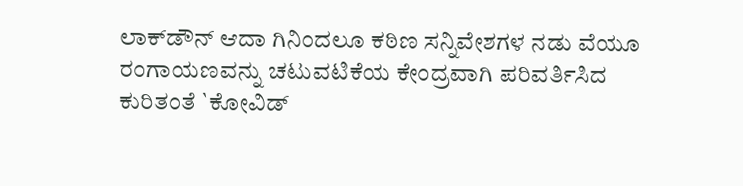ಲಾಕ್‍ಡೌನ್ ಆದಾ ಗಿನಿಂದಲೂ ಕಠಿಣ ಸನ್ನಿವೇಶಗಳ ನಡು ವೆಯೂ ರಂಗಾಯಣವನ್ನು ಚಟುವಟಿಕೆಯ ಕೇಂದ್ರವಾಗಿ ಪರಿವರ್ತಿಸಿದ ಕುರಿತಂತೆ `ಕೋವಿಡ್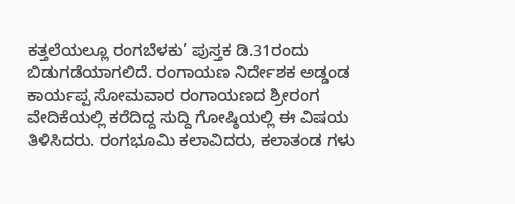ಕತ್ತಲೆಯಲ್ಲೂ ರಂಗಬೆಳಕು’ ಪುಸ್ತಕ ಡಿ.31ರಂದು ಬಿಡುಗಡೆಯಾಗಲಿದೆ. ರಂಗಾಯಣ ನಿರ್ದೇಶಕ ಅಡ್ಡಂಡ ಕಾರ್ಯಪ್ಪ ಸೋಮವಾರ ರಂಗಾಯಣದ ಶ್ರೀರಂಗ ವೇದಿಕೆಯಲ್ಲಿ ಕರೆದಿದ್ದ ಸುದ್ದಿ ಗೋಷ್ಠಿಯಲ್ಲಿ ಈ ವಿಷಯ ತಿಳಿಸಿದರು. ರಂಗಭೂಮಿ ಕಲಾವಿದರು, ಕಲಾತಂಡ ಗಳು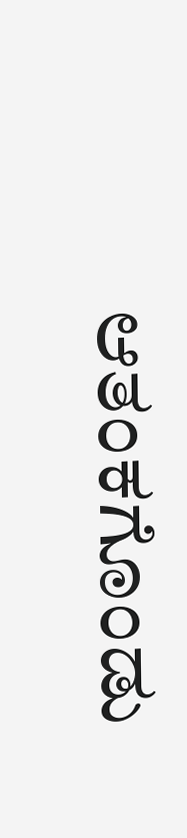ಆತಂಕಗೊಂಡು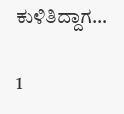ಕುಳಿತಿದ್ದಾಗ…

1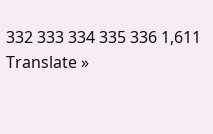332 333 334 335 336 1,611
Translate »